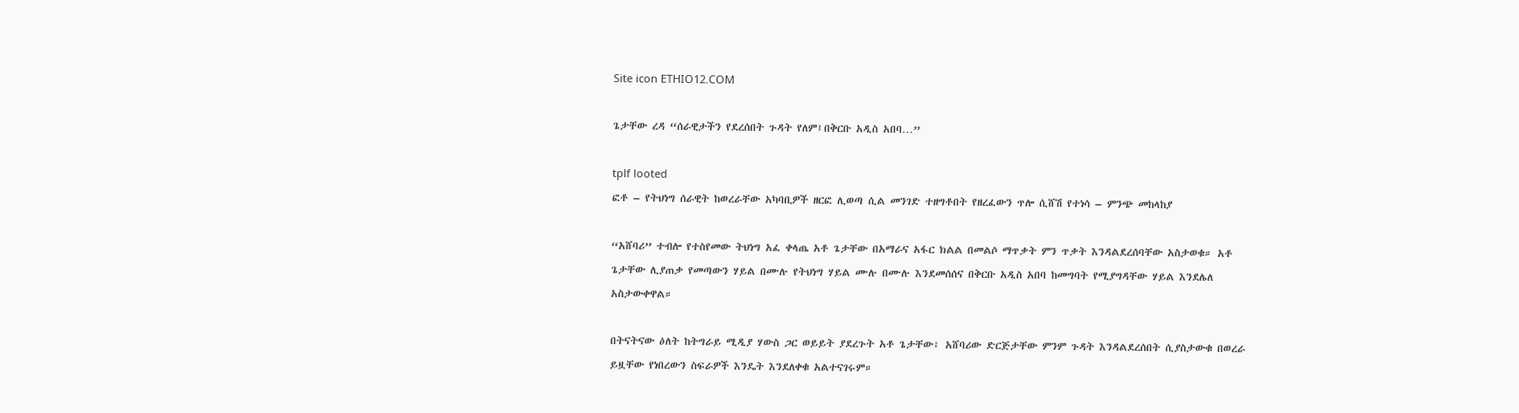Site icon ETHIO12.COM

ጌታቸው ረዳ “ሰራዊታችን የደረሰበት ጉዳት የለም፤በቅርቡ አዲስ አበባ…”

tplf looted
ፎቶ – የትህነግ ሰራዊት ከወረራቸው አካባቢዎች ዘርፎ ሊወጣ ሲል መንገድ ተዘግቶበት የዘረፈውን ጥሎ ሲሸሽ የተነሳ – ምንጭ መከላከያ

“አሸባሪ” ተብሎ የተስየመው ትህነግ አፈ ቀላጤ አቶ ጌታቸው በአማራና አፋር ክልል በመልሶ ማጥቃት ምን ጥቃት እንዳልደረሰባቸው አስታወቁ። አቶ ጌታቸው ሊያጠቃ የመጣውን ሃይል በሙሉ የትህነግ ሃይል ሙሉ በሙሉ እንደመሰሰና በቅርቡ አዲስ አበባ ከመግባት የሚያግዳቸው ሃይል እንደሌለ አስታውቀዋል።

በትናትናው ዕለት ከትግራይ ሚዲያ ሃውስ ጋር ወይይት ያደረጉት አቶ ጌታቸው፣ አሸባሪው ድርጅታቸው ምንም ጉዳት እንዳልደረሰበት ሲያስታውቁ በወረራ ይዟቸው የነበረውን ስፍራዎች እንዴት እንደለቀቁ አልተናገሩም።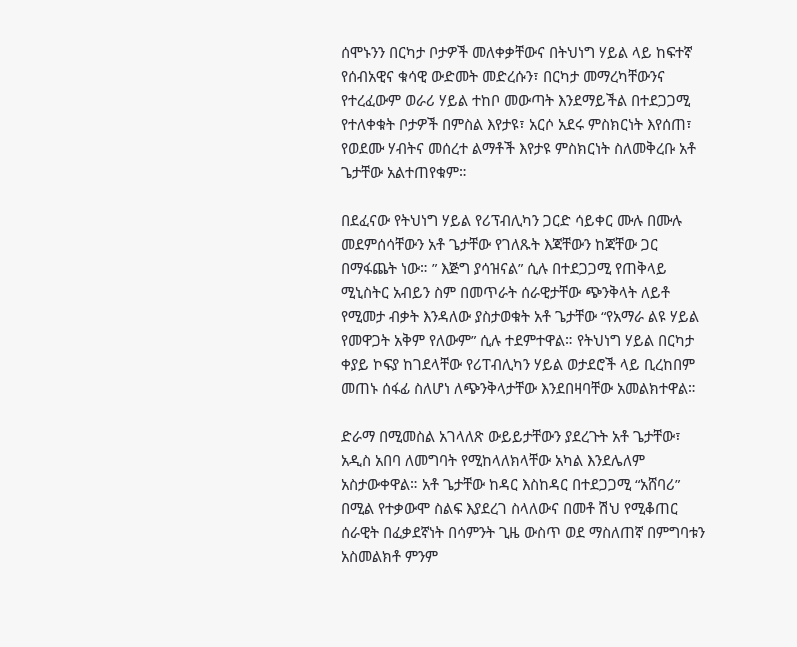ሰሞኑንን በርካታ ቦታዎች መለቀቃቸውና በትህነግ ሃይል ላይ ከፍተኛ የሰብአዊና ቁሳዊ ውድመት መድረሱን፣ በርካታ መማረካቸውንና የተረፈውም ወራሪ ሃይል ተከቦ መውጣት እንደማይችል በተደጋጋሚ የተለቀቁት ቦታዎች በምስል እየታዩ፣ አርሶ አደሩ ምስክርነት እየሰጠ፣ የወደሙ ሃብትና መሰረተ ልማቶች እየታዩ ምስክርነት ስለመቅረቡ አቶ ጌታቸው አልተጠየቁም።

በደፈናው የትህነግ ሃይል የሪፕብሊካን ጋርድ ሳይቀር ሙሉ በሙሉ መደምሰሳቸውን አቶ ጌታቸው የገለጹት እጃቸውን ከጃቸው ጋር በማፋጨት ነው። ” እጅግ ያሳዝናል” ሲሉ በተደጋጋሚ የጠቅላይ ሚኒስትር አብይን ስም በመጥራት ሰራዊታቸው ጭንቅላት ለይቶ የሚመታ ብቃት እንዳለው ያስታወቁት አቶ ጌታቸው “የአማራ ልዩ ሃይል የመዋጋት አቅም የለውም” ሲሉ ተደምተዋል። የትህነግ ሃይል በርካታ ቀያይ ኮፍያ ከገደላቸው የሪፐብሊካን ሃይል ወታደሮች ላይ ቢረከበም መጠኑ ሰፋፊ ስለሆነ ለጭንቅላታቸው እንደበዛባቸው አመልክተዋል።

ድራማ በሚመስል አገላለጽ ውይይታቸውን ያደረጉት አቶ ጌታቸው፣ አዲስ አበባ ለመግባት የሚከላለክላቸው አካል እንደሌለም አስታውቀዋል። አቶ ጌታቸው ከዳር እስከዳር በተደጋጋሚ “አሸባሪ” በሚል የተቃውሞ ስልፍ እያደረገ ስላለውና በመቶ ሽህ የሚቆጠር ሰራዊት በፈቃደኛነት በሳምንት ጊዜ ውስጥ ወደ ማስለጠኛ በምግባቱን አስመልክቶ ምንም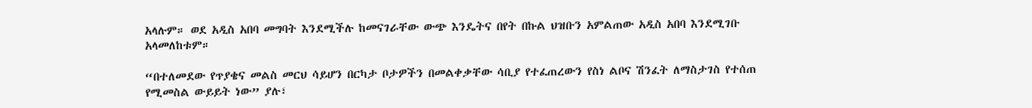አላሉም። ወደ አዲስ አበባ መግባት እንደሚችሉ ከመናገራቸው ውጭ እንዴትና በየት በኩል ህዝቡን አምልጠው አዲስ አበባ እንደሚገቡ አላመለከቱም።

“በተለመደው የጥያቄና መልስ መርህ ሳይሆን በርካታ ቦታዎችን በመልቀቃቸው ሳቢያ የተፈጠረውን የስነ ልቦና ሽንፈት ለማስታገስ የተሰጠ የሚመስል ውይይት ነው” ያሉ፣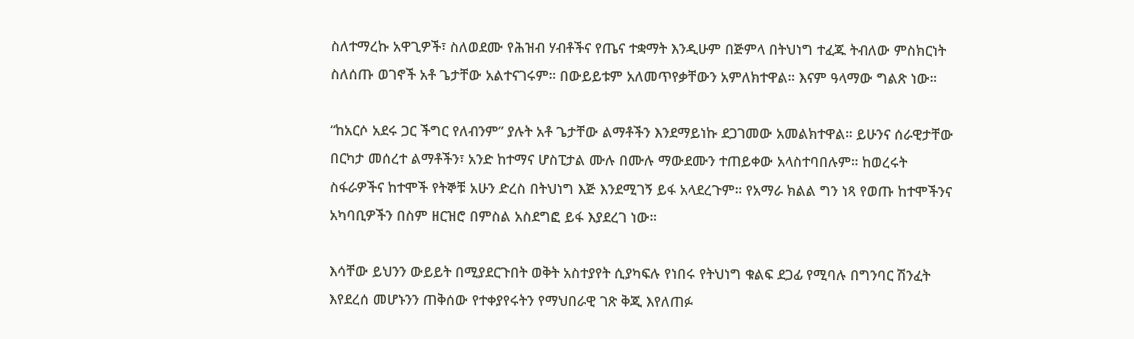ስለተማረኩ አዋጊዎች፣ ስለወደሙ የሕዝብ ሃብቶችና የጤና ተቋማት እንዲሁም በጅምላ በትህነግ ተፈጁ ትብለው ምስክርነት ስለሰጡ ወገኖች አቶ ጌታቸው አልተናገሩም። በውይይቱም አለመጥየቃቸውን አምለክተዋል። እናም ዓላማው ግልጽ ነው።

“ከአርሶ አደሩ ጋር ችግር የለብንም” ያሉት አቶ ጌታቸው ልማቶችን እንደማይነኩ ደጋገመው አመልክተዋል። ይሁንና ሰራዊታቸው በርካታ መሰረተ ልማቶችን፣ አንድ ከተማና ሆስፒታል ሙሉ በሙሉ ማውደሙን ተጠይቀው አላስተባበሉም። ከወረሩት ስፋራዎችና ከተሞች የትኞቹ አሁን ድረስ በትህነግ እጅ እንደሚገኝ ይፋ አላደረጉም። የአማራ ክልል ግን ነጻ የወጡ ከተሞችንና አካባቢዎችን በስም ዘርዝሮ በምስል አስደግፎ ይፋ እያደረገ ነው።

እሳቸው ይህንን ውይይት በሚያደርጉበት ወቅት አስተያየት ሲያካፍሉ የነበሩ የትህነግ ቁልፍ ደጋፊ የሚባሉ በግንባር ሽንፈት እየደረሰ መሆኑንን ጠቅሰው የተቀያየሩትን የማህበራዊ ገጽ ቅጂ እየለጠፉ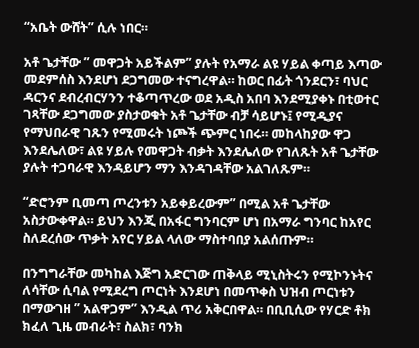“አቤት ውሸት” ሲሉ ነበር።

አቶ ጌታቸው ” መዋጋት አይችልም” ያሉት የአማራ ልዩ ሃይል ቀጣይ እጣው መደምሰስ እንደሆነ ደጋግመው ተናግረዋል። ከወር በፊት ጎንደርን፣ ባህር ዳርንና ደብረብርሃንን ተቆጣጥረው ወደ አዲስ አበባ እንደሚያቀኑ በቲወተር ገጻቸው ደጋግመው ያስታወቁት አቶ ጌታቸው ብቻ ሳይሆኑ፤ የሚዲያና የማህበራዊ ገጹን የሚመሩት ነጮች ጭምር ነበሩ። መከላከያው ዋጋ እንደሌለው፣ ልዩ ሃይሉ የመዋጋት ብቃት እንደሌለው የገለጹት አቶ ጌታቸው ያሉት ተጋባራዊ እንዳይሆን ማን እንዳገዳቸው አልገለጹም።

“ድሮንም ቢመጣ ጦረንቱን አይቀይረውም” በሚል አቶ ጌታቸው አስታውቀዋል። ይህን እንጂ በአፋር ግንባርም ሆነ በአማራ ግንባር ከአየር ስለደረሰው ጥቃት አየር ሃይል ላለው ማስተባበያ አልሰጡም።

በንግግራቸው መካከል እጅግ አድርገው ጠቅላይ ሚኒስትሩን የሚኮንኑትና ለሳቸው ሲባል የሚደረግ ጦርነት እንደሆነ በመጥቀስ ህዝብ ጦርነቱን በማውገዘ ” አልዋጋም” እንዲል ጥሪ አቅርበዋል። በቢቢሲው የሃርድ ቶክ ክፈለ ጊዜ መብራት፣ ስልክ፣ ባንክ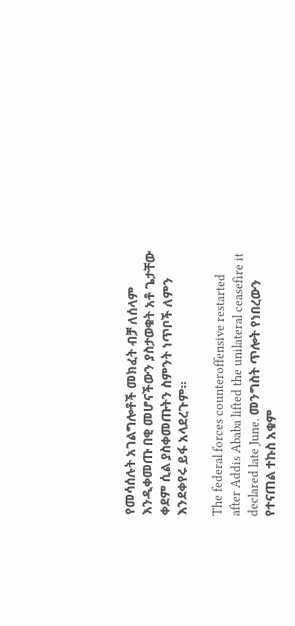የመሳሰሉት አገልግሎቶች መክፈት ብቻ ለሰላም እንዲቀመጡ በቂ መሆናችውን ያስታወቁት አቶ ጌታቸው ቀደም ሲል ያስቀመጡትን ስምንት ነጥቦች ለምን እንደቀየሩ ይፋ አላደረጉም።

The federal forces counteroffensive restarted after Addis Ababa lifted the unilateral ceasefire it declared late June. መንግስት ጥሎት የነበረውን የተናጠል ተኩስ አቁም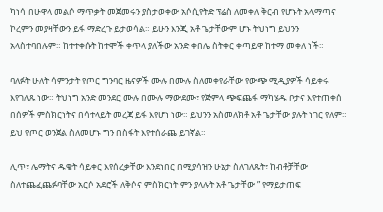ካነሳ በሁዋላ መልሶ ማጥቃት መጀመሩን ያስታወቀው አሶሲየትድ ፕሬስ ለመቀለ ቅርብ የሆኑት አላማጣና ኮረምን መያዛቸውን ይፋ ማድረጉ ይታወሳል። ይሁን እንጂ አቶ ጌታቸውም ሆኑ ትህነግ ይህንን አላስተባበሉም። ከተተቀሱት ከተሞች ቀጥላ ያለችው አንድ ቀበሌ ስትቀር ቀጣይዋ ከተማ መቀለ ነች።

ባለፉት ሁለት ሳምንታት የጦር ግንባር ዜናዎች ሙሉ በሙሉ ስለመቀየራቸው የውጭ ሚዲያዎች ሳይቀሩ እየገለጹ ነው። ትህነግ አንድ መንደር ሙሉ በሙሉ ማውደሙ፣ የጅምላ ጭፍጨፋ ማካሄዱ ቦታና እየተጠቀሰ በሰዎች ምስክርነትና በሳተላይት መረጃ ይፋ እየሆነ ነው። ይህንን አስመለክቶ አቶ ጌታቸው ያሉት ነገር የለም። ይህ የጦር ወንጀል ስለመሆኑ ግን በስፋት እየተሰራጨ ይገኛል።

ሊጥ፣ ሌማትና ዱቄት ሳይቀር እየሰረቃቸው እንደነበር በሚያሳዝን ሁኔታ ስለገለጹት፣ ከብቶቻቸው ስለተጨፈጨፉባቸው አርሶ አደሮች ለቅሶና ምስክርነት ምን ያላሉት አቶ ጌታቸው ” የማይታጠፍ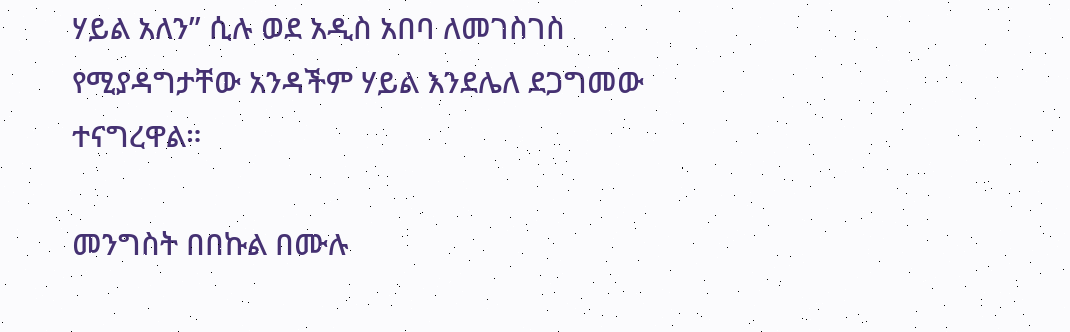ሃይል አለን” ሲሉ ወደ አዲስ አበባ ለመገስገስ የሚያዳግታቸው አንዳችም ሃይል እንደሌለ ደጋግመው ተናግረዋል።

መንግስት በበኩል በሙሉ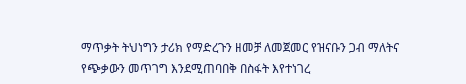ማጥቃት ትህነግን ታሪክ የማድረጉን ዘመቻ ለመጀመር የዝናቡን ጋብ ማለትና የጭቃውን መጥገግ እንደሚጠባበቅ በስፋት እየተነገረ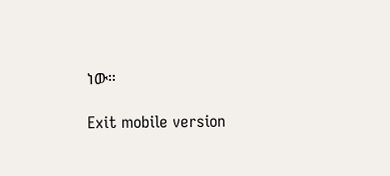ነው።

Exit mobile version